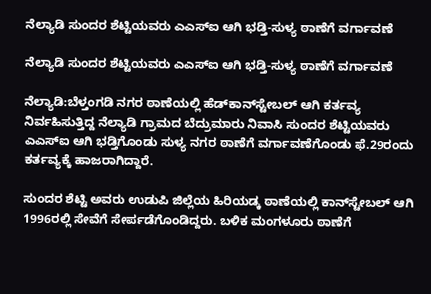ನೆಲ್ಯಾಡಿ ಸುಂದರ ಶೆಟ್ಟಿಯವರು ಎಎಸ್‌ಐ ಆಗಿ ಭಡ್ತಿ-ಸುಳ್ಯ ಠಾಣೆಗೆ ವರ್ಗಾವಣೆ

ನೆಲ್ಯಾಡಿ ಸುಂದರ ಶೆಟ್ಟಿಯವರು ಎಎಸ್‌ಐ ಆಗಿ ಭಡ್ತಿ-ಸುಳ್ಯ ಠಾಣೆಗೆ ವರ್ಗಾವಣೆ

ನೆಲ್ಯಾಡಿ:ಬೆಳ್ತಂಗಡಿ ನಗರ ಠಾಣೆಯಲ್ಲಿ ಹೆಡ್‌ಕಾನ್‌ಸ್ಟೇಬಲ್ ಆಗಿ ಕರ್ತವ್ಯ ನಿರ್ವಹಿಸುತ್ತಿದ್ದ ನೆಲ್ಯಾಡಿ ಗ್ರಾಮದ ಬೆದ್ರುಮಾರು ನಿವಾಸಿ ಸುಂದರ ಶೆಟ್ಟಿಯವರು ಎಎಸ್‌ಐ ಆಗಿ ಭಡ್ತಿಗೊಂಡು ಸುಳ್ಯ ನಗರ ಠಾಣೆಗೆ ವರ್ಗಾವಣೆಗೊಂಡು ಫೆ.29ರಂದು ಕರ್ತವ್ಯಕ್ಕೆ ಹಾಜರಾಗಿದ್ದಾರೆ.

ಸುಂದರ ಶೆಟ್ಟಿ ಅವರು ಉಡುಪಿ ಜಿಲ್ಲೆಯ ಹಿರಿಯಡ್ಕ ಠಾಣೆಯಲ್ಲಿ ಕಾನ್‌ಸ್ಟೇಬಲ್ ಆಗಿ 1996ರಲ್ಲಿ ಸೇವೆಗೆ ಸೇರ್ಪಡೆಗೊಂಡಿದ್ದರು. ಬಳಿಕ ಮಂಗಳೂರು ಠಾಣೆಗೆ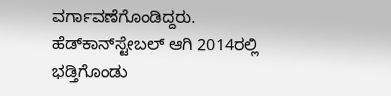ವರ್ಗಾವಣೆಗೊಂಡಿದ್ದರು. ಹೆಡ್‌ಕಾನ್‌ಸ್ಟೇಬಲ್ ಆಗಿ 2014ರಲ್ಲಿ ಭಡ್ತಿಗೊಂಡು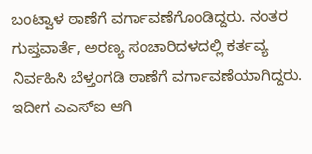ಬಂಟ್ವಾಳ ಠಾಣೆಗೆ ವರ್ಗಾವಣೆಗೊಂಡಿದ್ದರು. ನಂತರ ಗುಪ್ತವಾರ್ತೆ, ಅರಣ್ಯ ಸಂಚಾರಿದಳದಲ್ಲಿ ಕರ್ತವ್ಯ ನಿರ್ವಹಿಸಿ ಬೆಳ್ತಂಗಡಿ ಠಾಣೆಗೆ ವರ್ಗಾವಣೆಯಾಗಿದ್ದರು. ಇದೀಗ ಎಎಸ್‌ಐ ಆಗಿ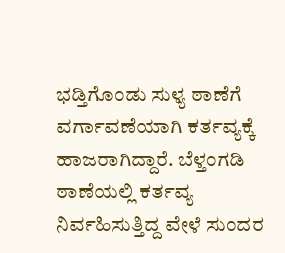ಭಡ್ತಿಗೊಂಡು ಸುಳ್ಯ ಠಾಣೆಗೆ ವರ್ಗಾವಣೆಯಾಗಿ ಕರ್ತವ್ಯಕ್ಕೆ ಹಾಜರಾಗಿದ್ದಾರೆ. ಬೆಳ್ತಂಗಡಿ ಠಾಣೆಯಲ್ಲಿ ಕರ್ತವ್ಯ ನಿರ್ವಹಿಸುತ್ತಿದ್ದ ವೇಳೆ ಸುಂದರ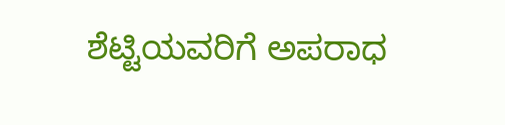ಶೆಟ್ಟಿಯವರಿಗೆ ಅಪರಾಧ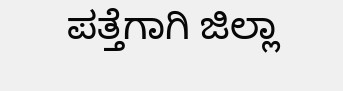ಪತ್ತೆಗಾಗಿ ಜಿಲ್ಲಾ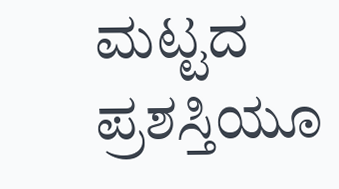ಮಟ್ಟದ ಪ್ರಶಸ್ತಿಯೂ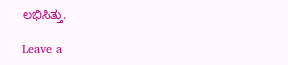ಲಭಿಸಿತ್ತು.

Leave a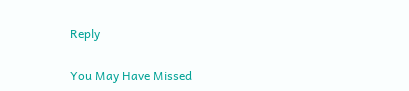Reply

You May Have Missed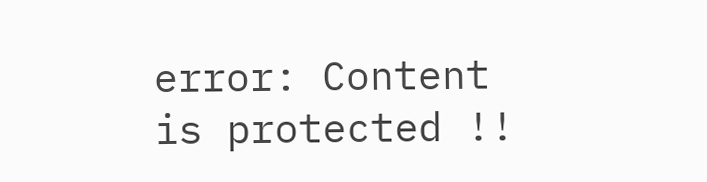error: Content is protected !!